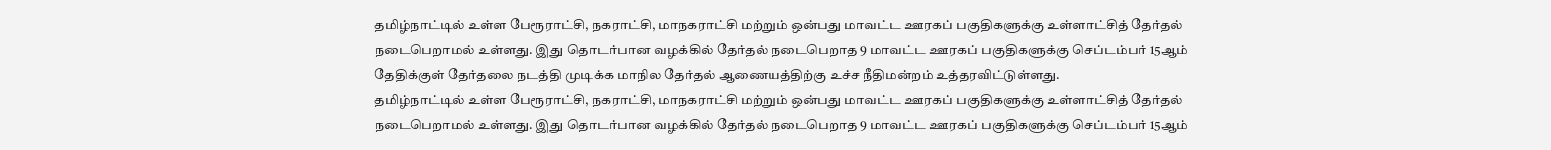தமிழ்நாட்டில் உள்ள பேரூராட்சி, நகராட்சி, மாநகராட்சி மற்றும் ஒன்பது மாவட்ட ஊரகப் பகுதிகளுக்கு உள்ளாட்சித் தேர்தல் நடைபெறாமல் உள்ளது. இது தொடர்பான வழக்கில் தேர்தல் நடைபெறாத 9 மாவட்ட ஊரகப் பகுதிகளுக்கு செப்டம்பர் 15ஆம் தேதிக்குள் தேர்தலை நடத்தி முடிக்க மாநில தேர்தல் ஆணையத்திற்கு உச்ச நீதிமன்றம் உத்தரவிட்டுள்ளது.
தமிழ்நாட்டில் உள்ள பேரூராட்சி, நகராட்சி, மாநகராட்சி மற்றும் ஒன்பது மாவட்ட ஊரகப் பகுதிகளுக்கு உள்ளாட்சித் தேர்தல் நடைபெறாமல் உள்ளது. இது தொடர்பான வழக்கில் தேர்தல் நடைபெறாத 9 மாவட்ட ஊரகப் பகுதிகளுக்கு செப்டம்பர் 15ஆம்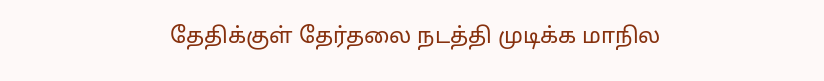தேதிக்குள் தேர்தலை நடத்தி முடிக்க மாநில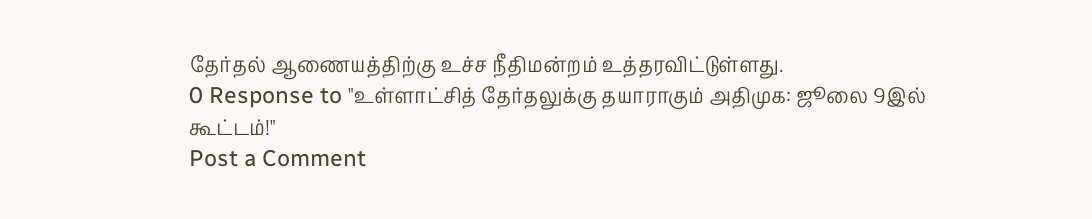தேர்தல் ஆணையத்திற்கு உச்ச நீதிமன்றம் உத்தரவிட்டுள்ளது.
0 Response to "உள்ளாட்சித் தேர்தலுக்கு தயாராகும் அதிமுக: ஜூலை 9இல் கூட்டம்!"
Post a Comment